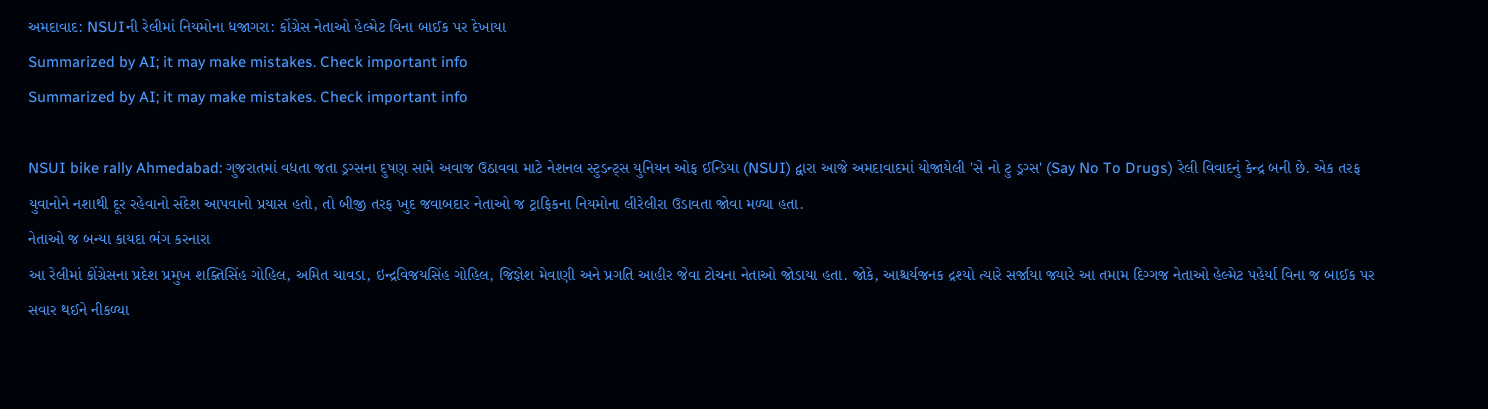અમદાવાદ: NSUIની રેલીમાં નિયમોના ધજાગરા: કોંગ્રેસ નેતાઓ હેલ્મેટ વિના બાઈક પર દેખાયા
Summarized by AI; it may make mistakes. Check important info
Summarized by AI; it may make mistakes. Check important info

NSUI bike rally Ahmedabad: ગુજરાતમાં વધતા જતા ડ્રગ્સના દુષણ સામે અવાજ ઉઠાવવા માટે નેશનલ સ્ટુડન્ટ્સ યુનિયન ઓફ ઈન્ડિયા (NSUI) દ્વારા આજે અમદાવાદમાં યોજાયેલી 'સે નો ટુ ડ્રગ્સ' (Say No To Drugs) રેલી વિવાદનું કેન્દ્ર બની છે. એક તરફ યુવાનોને નશાથી દૂર રહેવાનો સંદેશ આપવાનો પ્રયાસ હતો, તો બીજી તરફ ખુદ જવાબદાર નેતાઓ જ ટ્રાફિકના નિયમોના લીરેલીરા ઉડાવતા જોવા મળ્યા હતા.
નેતાઓ જ બન્યા કાયદા ભંગ કરનારા
આ રેલીમાં કોંગ્રેસના પ્રદેશ પ્રમુખ શક્તિસિંહ ગોહિલ, અમિત ચાવડા, ઇન્દ્રવિજયસિંહ ગોહિલ, જિજ્ઞેશ મેવાણી અને પ્રગતિ આહીર જેવા ટોચના નેતાઓ જોડાયા હતા. જોકે, આશ્ચર્યજનક દ્રશ્યો ત્યારે સર્જાયા જ્યારે આ તમામ દિગ્ગજ નેતાઓ હેલ્મેટ પહેર્યા વિના જ બાઈક પર સવાર થઈને નીકળ્યા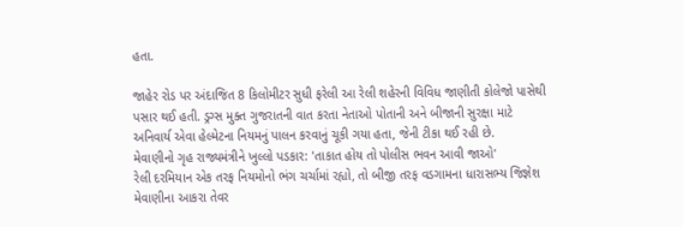હતા.

જાહેર રોડ પર અંદાજિત 8 કિલોમીટર સુધી ફરેલી આ રેલી શહેરની વિવિધ જાણીતી કોલેજો પાસેથી પસાર થઈ હતી. ડ્રગ્સ મુક્ત ગુજરાતની વાત કરતા નેતાઓ પોતાની અને બીજાની સુરક્ષા માટે અનિવાર્ય એવા હેલ્મેટના નિયમનું પાલન કરવાનું ચૂકી ગયા હતા, જેની ટીકા થઈ રહી છે.
મેવાણીનો ગૃહ રાજ્યમંત્રીને ખુલ્લો પડકાર: 'તાકાત હોય તો પોલીસ ભવન આવી જાઓ'
રેલી દરમિયાન એક તરફ નિયમોનો ભંગ ચર્ચામાં રહ્યો, તો બીજી તરફ વડગામના ધારાસભ્ય જિજ્ઞેશ મેવાણીના આકરા તેવર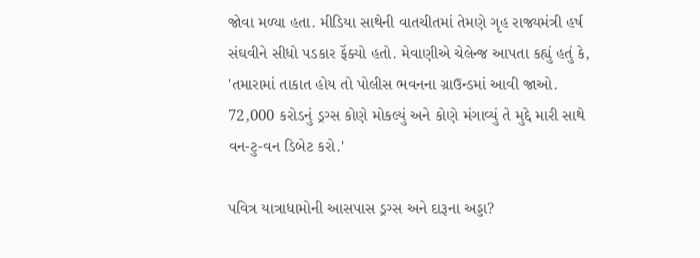જોવા મળ્યા હતા. મીડિયા સાથેની વાતચીતમાં તેમણે ગૃહ રાજ્યમંત્રી હર્ષ સંઘવીને સીધો પડકાર ફેંક્યો હતો. મેવાણીએ ચેલેન્જ આપતા કહ્યું હતું કે, 'તમારામાં તાકાત હોય તો પોલીસ ભવનના ગ્રાઉન્ડમાં આવી જાઓ. 72,000 કરોડનું ડ્રગ્સ કોણે મોકલ્યું અને કોણે મંગાવ્યું તે મુદ્દે મારી સાથે વન-ટુ-વન ડિબેટ કરો.'

પવિત્ર યાત્રાધામોની આસપાસ ડ્રગ્સ અને દારૂના અડ્ડા?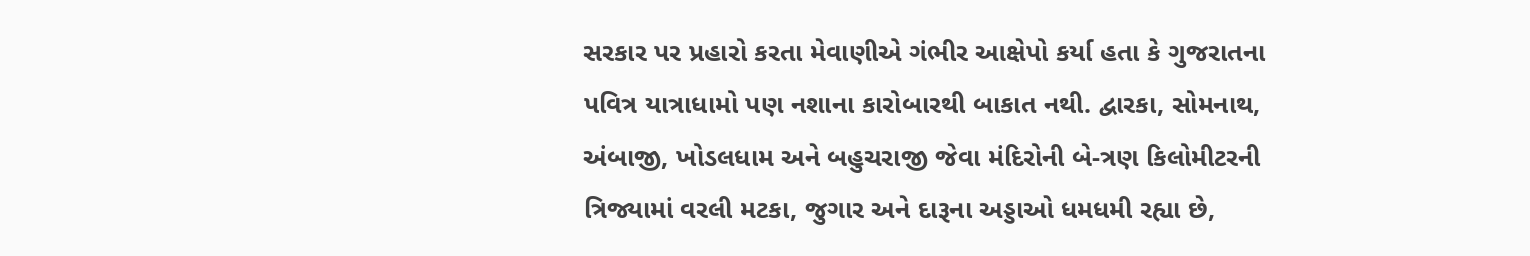સરકાર પર પ્રહારો કરતા મેવાણીએ ગંભીર આક્ષેપો કર્યા હતા કે ગુજરાતના પવિત્ર યાત્રાધામો પણ નશાના કારોબારથી બાકાત નથી. દ્વારકા, સોમનાથ, અંબાજી, ખોડલધામ અને બહુચરાજી જેવા મંદિરોની બે-ત્રણ કિલોમીટરની ત્રિજ્યામાં વરલી મટકા, જુગાર અને દારૂના અડ્ડાઓ ધમધમી રહ્યા છે,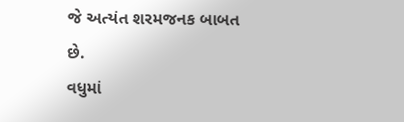જે અત્યંત શરમજનક બાબત છે.
વધુમાં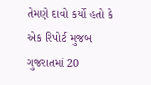તેમણે દાવો કર્યો હતો કે એક રિપોર્ટ મુજબ ગુજરાતમાં 20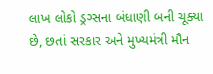લાખ લોકો ડ્રગ્સના બંધાણી બની ચૂક્યા છે, છતાં સરકાર અને મુખ્યમંત્રી મૌન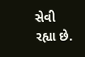સેવી રહ્યા છે.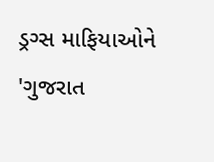ડ્રગ્સ માફિયાઓને 'ગુજરાત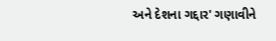અને દેશના ગદ્દાર' ગણાવીને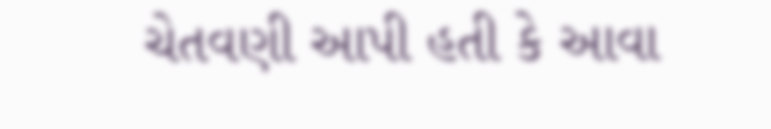ચેતવણી આપી હતી કે આવા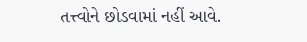તત્ત્વોને છોડવામાં નહીં આવે.